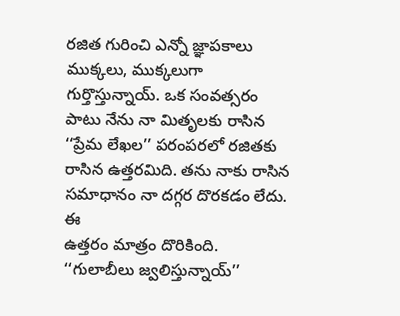రజిత గురించి ఎన్నో జ్ఞాపకాలు ముక్కలు, ముక్కలుగా గుర్తొస్తున్నాయ్. ఒక సంవత్సరం పాటు నేను నా మితృలకు రాసిన ‘‘ప్రేమ లేఖల’’ పరంపరలో రజితకు రాసిన ఉత్తరమిది. తను నాకు రాసిన సమాధానం నా దగ్గర దొరకడం లేదు. ఈ
ఉత్తరం మాత్రం దొరికింది.
‘‘గులాబీలు జ్వలిస్తున్నాయ్’’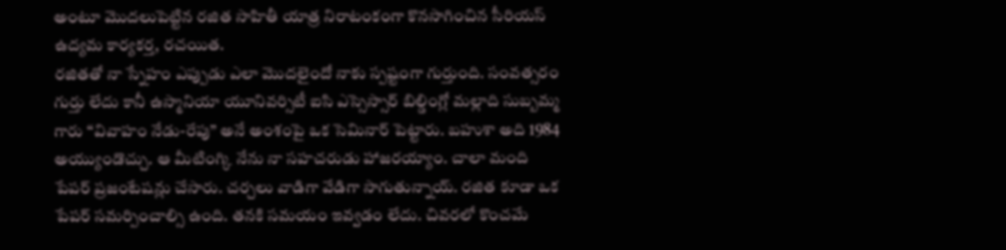అంటూ మొదలుపెట్టిన రజిత సాహితీ యాత్ర నిరాటంకంగా కొనసాగించిన సీరియస్ ఉద్యమ కార్యకర్త, రచయిత.
రజితతో నా స్నేహం ఎప్పుడు ఎలా మొదలైందో నాకు స్పష్టంగా గుర్తుంది. సంవత్సరం గుర్తు లేదు కానీ ఉస్మానియా యూనివర్సిటీ ఐసి ఎస్సెస్సార్ బిల్డింగ్లో మల్లాది సుబ్బమ్మ గారు ‘‘వివాహం నేడు-రేపు’’ అనే అంశంపై ఒక సెమినార్ పెట్టారు. బహుశా అది 1984 అయ్యుండొచ్చు. ఆ మీటింగ్కి నేను నా సహచరుడు హాజరయ్యాం. చాలా మంది పేపర్ ప్రజంటేషన్లు చేసారు. చర్చలు వాడిగా వేడిగా సాగుతున్నాయ్. రజిత కూడా ఒక పేపర్ సమర్పించాల్సి ఉంది. తనకి సమయం ఇవ్వడం లేదు. చివరలో కొంచమే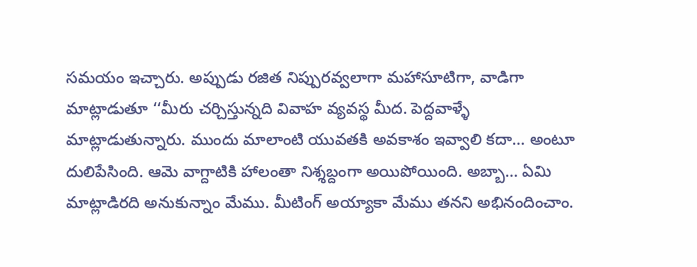సమయం ఇచ్చారు. అప్పుడు రజిత నిప్పురవ్వలాగా మహాసూటిగా, వాడిగా మాట్లాడుతూ ‘‘మీరు చర్చిస్తున్నది వివాహ వ్యవస్థ మీద. పెద్దవాళ్ళే మాట్లాడుతున్నారు. ముందు మాలాంటి యువతకి అవకాశం ఇవ్వాలి కదా… అంటూ దులిపేసింది. ఆమె వాగ్దాటికి హాలంతా నిశ్శబ్దంగా అయిపోయింది. అబ్బా… ఏమి మాట్లాడిరది అనుకున్నాం మేము. మీటింగ్ అయ్యాకా మేము తనని అభినందించాం.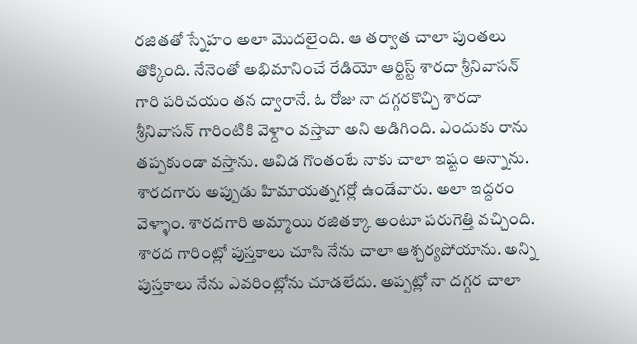రజితతో స్నేహం అలా మొదలైంది. ఆ తర్వాత చాలా పుంతలు తొక్కింది. నేనెంతో అభిమానించే రేడియో ఆర్టిస్ట్ శారదా శ్రీనివాసన్ గారి పరిచయం తన ద్వారానే. ఓ రోజు నా దగ్గరకొచ్చి శారదా శ్రీనివాసన్ గారింటికి వెళ్దాం వస్తావా అని అడిగింది. ఎందుకు రాను తప్పకుండా వస్తాను. ఆవిడ గొంతంటే నాకు చాలా ఇష్టం అన్నాను. శారదగారు అప్పుడు హిమాయత్నగర్లో ఉండేవారు. అలా ఇద్దరం వెళ్ళాం. శారదగారి అమ్మాయి రజితక్కా అంటూ పరుగెత్తి వచ్చింది. శారద గారింట్లో పుస్తకాలు చూసి నేను చాలా ఆశ్చర్యపోయాను. అన్ని పుస్తకాలు నేను ఎవరింట్లోను చూడలేదు. అప్పట్లో నా దగ్గర చాలా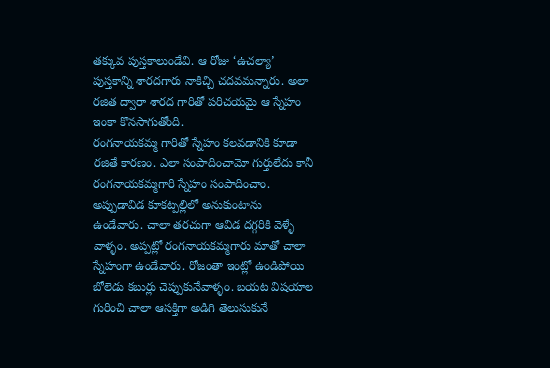తక్కువ పుస్తకాలుండేవి. ఆ రోజు ‘ఉచల్యా’ పుస్తకాన్ని శారదగారు నాకిచ్చి చదవమన్నారు. అలా రజిత ద్వారా శారద గారితో పరిచయమై ఆ స్నేహం ఇంకా కొనసాగుతోంది.
రంగనాయకమ్మ గారితో స్నేహం కలవడానికి కూడా రజితే కారణం. ఎలా సంపాదించామో గుర్తులేదు కానీ రంగనాయకమ్మగారి స్నేహం సంపాదించాం. అప్పుడావిడ కూకట్పల్లిలో అనుకుంటాను ఉండేవారు. చాలా తరచుగా ఆవిడ దగ్గరికి వెళ్ళే వాళ్ళం. అప్పట్లో రంగనాయకమ్మగారు మాతో చాలా స్నేహంగా ఉండేవారు. రోజంతా ఇంట్లో ఉండిపోయి బోలెడు కబుర్లు చెప్పుకునేవాళ్ళం. బయట విషయాల గురించి చాలా ఆసక్తిగా అడిగి తెలుసుకునే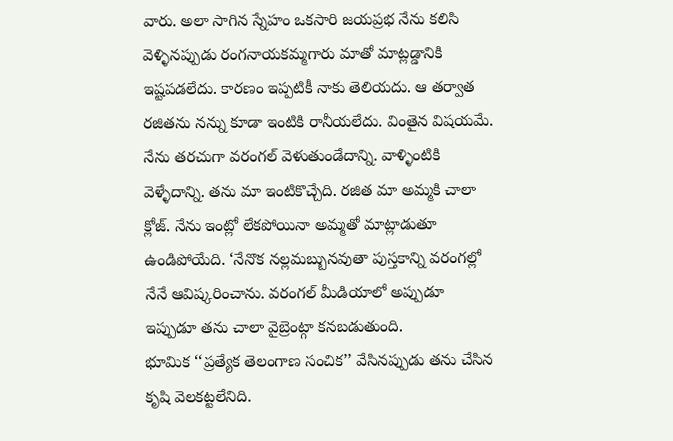వారు. అలా సాగిన స్నేహం ఒకసారి జయప్రభ నేను కలిసి వెళ్ళినప్పుడు రంగనాయకమ్మగారు మాతో మాట్లడ్డానికి ఇష్టపడలేదు. కారణం ఇప్పటికీ నాకు తెలియదు. ఆ తర్వాత రజితను నన్ను కూడా ఇంటికి రానీయలేదు. వింతైన విషయమే.
నేను తరచుగా వరంగల్ వెళుతుండేదాన్ని. వాళ్ళింటికి వెళ్ళేదాన్ని. తను మా ఇంటికొచ్చేది. రజిత మా అమ్మకి చాలా క్లోజ్. నేను ఇంట్లో లేకపోయినా అమ్మతో మాట్లాడుతూ ఉండిపోయేది. ‘నేనొక నల్లమబ్బునవుతా పుస్తకాన్ని వరంగల్లో నేనే ఆవిష్కరించాను. వరంగల్ మీడియాలో అప్పుడూ ఇప్పుడూ తను చాలా వైబ్రెంట్గా కనబడుతుంది.
భూమిక ‘‘ప్రత్యేక తెలంగాణ సంచిక’’ వేసినప్పుడు తను చేసిన కృషి వెలకట్టలేనిది.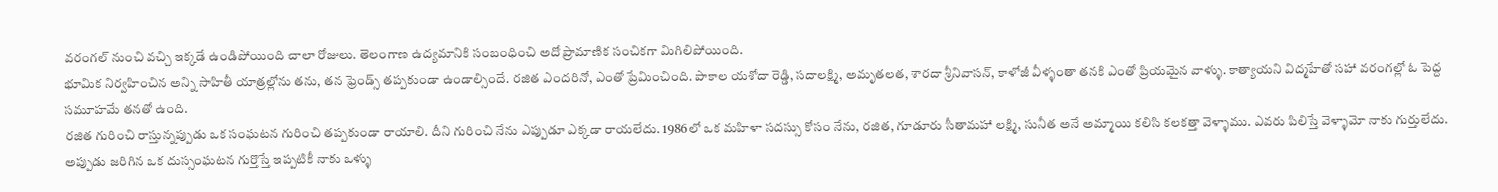వరంగల్ నుంచి వచ్చి ఇక్కడే ఉండిపోయింది చాలా రోజులు. తెలంగాణ ఉద్యమానికి సంబంధించి అదో ప్రామాణిక సంచికగా మిగిలిపోయింది.
భూమిక నిర్వహించిన అన్ని సాహితీ యాత్రల్లోను తను, తన ఫ్రెండ్స్ తప్పకుండా ఉండాల్సిందే. రజిత ఎందరినో, ఎంతో ప్రేమించింది. పాకాల యశోదా రెడ్డి, సదాలక్ష్మి, అమృతలత, శారదా శ్రీనివాసన్, కాళోజీ వీళ్ళంతా తనకి ఎంతో ప్రియమైన వాళ్ళు. కాత్యాయని విద్మహేతో సహా వరంగల్లో ఓ పెద్ద సమూహమే తనతో ఉంది.
రజిత గురించి రాస్తున్నప్పుడు ఒక సంఘటన గురించి తప్పకుండా రాయాలి. దీని గురించి నేను ఎప్పుడూ ఎక్కడా రాయలేదు. 1986లో ఒక మహిళా సదస్సు కోసం నేను, రజిత, గూడూరు సీతామహా లక్ష్మి, సునీత అనే అమ్మాయి కలిసి కలకత్తా వెళ్ళాము. ఎవరు పిలిస్తే వెళ్ళామో నాకు గుర్తులేదు. అప్పుడు జరిగిన ఒక దుస్సంఘటన గుర్తొస్తే ఇప్పటికీ నాకు ఒళ్ళు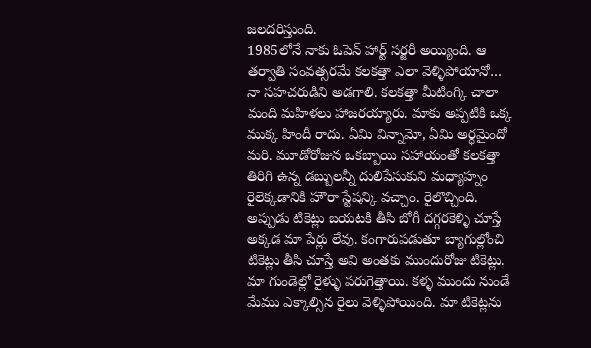జలదరిస్తుంది.
1985లోనే నాకు ఓపెన్ హార్ట్ సర్జరీ అయ్యింది. ఆ తర్వాతి సంవత్సరమే కలకత్తా ఎలా వెళ్ళిపోయానో… నా సహచరుడిని అడగాలి. కలకత్తా మీటింగ్కి చాలా మంది మహిళలు హాజరయ్యారు. మాకు అప్పటికి ఒక్క ముక్క హిందీ రాదు. ఏమి విన్నామో, ఏమి అర్ధమైందో మరి. మూడోరోజున ఒకబ్బాయి సహాయంతో కలకత్తా తిరిగి ఉన్న డబ్బులన్నీ దులిపేసుకుని మధ్యాహ్నం రైలెక్కడానికి హౌరా స్టేషన్కి వచ్చాం. రైలొచ్చింది. అప్పుడు టికెట్లు బయటకి తీసి బోగీ దగ్గరకెళ్ళి చూస్తే అక్కడ మా పేర్లు లేవు. కంగారుపడుతూ బ్యాగుల్లోంచి టికెట్లు తీసి చూస్తే అవి అంతకు ముందురోజు టికెట్లు. మా గుండెల్లో రైళ్ళు పరుగెత్తాయి. కళ్ళ ముందు నుండే మేము ఎక్కాల్సిన రైలు వెళ్ళిపోయింది. మా టికెట్లను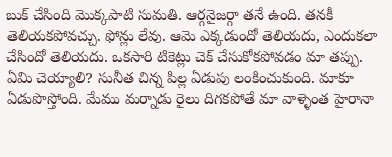బుక్ చేసింది మొక్కపాటి సుమతి. ఆర్గనైజర్గా తనే ఉంది. తనకీ తెలియకపోవచ్చు. ఫోన్లు లేవు. ఆమె ఎక్కడుందో తెలియదు, ఎందుకలా చేసిందో తెలియదు. ఒకసారి టికెట్లు చెక్ చేసుకోకపోవడం మా తప్పు. ఏమి చెయ్యాలి? సునీత చిన్న పిల్ల ఏడుపు లంకించుకుంది. మాకూ ఏడుపొస్తోంది. మేము మర్నాడు రైలు దిగకపోతే మా వాళ్ళెంత హైరానా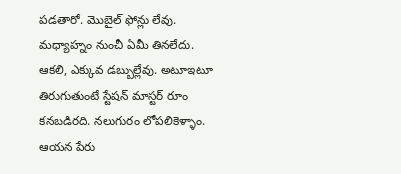పడతారో. మొబైల్ ఫోన్లు లేవు. మధ్యాహ్నం నుంచీ ఏమీ తినలేదు. ఆకలి, ఎక్కువ డబ్బుల్లేవు. అటూఇటూ తిరుగుతుంటే స్టేషన్ మాస్టర్ రూం కనబడిరది. నలుగురం లోపలికెళ్ళాం. ఆయన పేరు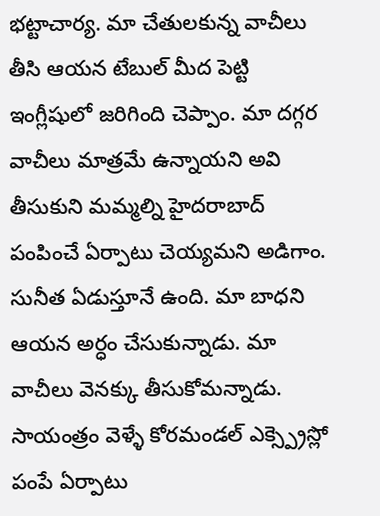భట్టాచార్య. మా చేతులకున్న వాచీలు తీసి ఆయన టేబుల్ మీద పెట్టి ఇంగ్లీషులో జరిగింది చెప్పాం. మా దగ్గర వాచీలు మాత్రమే ఉన్నాయని అవి తీసుకుని మమ్మల్ని హైదరాబాద్ పంపించే ఏర్పాటు చెయ్యమని అడిగాం. సునీత ఏడుస్తూనే ఉంది. మా బాధని ఆయన అర్ధం చేసుకున్నాడు. మా వాచీలు వెనక్కు తీసుకోమన్నాడు. సాయంత్రం వెళ్ళే కోరమండల్ ఎక్స్ప్రెస్లో పంపే ఏర్పాటు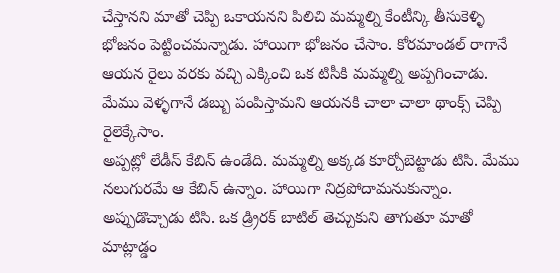చేస్తానని మాతో చెప్పి ఒకాయనని పిలిచి మమ్మల్ని కేంటీన్కి తీసుకెళ్ళి భోజనం పెట్టించమన్నాడు. హాయిగా భోజనం చేసాం. కోరమాండల్ రాగానే ఆయన రైలు వరకు వచ్చి ఎక్కించి ఒక టిసీకి మమ్మల్ని అప్పగించాడు. మేము వెళ్ళగానే డబ్బు పంపిస్తామని ఆయనకి చాలా చాలా థాంక్స్ చెప్పి రైలెక్కేసాం.
అప్పట్లో లేడీస్ కేబిన్ ఉండేది. మమ్మల్ని అక్కడ కూర్చోబెట్టాడు టిసి. మేము నలుగురమే ఆ కేబిన్ ఉన్నాం. హాయిగా నిద్రపోదామనుకున్నాం. అప్పుడొచ్చాడు టిసి. ఒక డ్ర్రిరక్ బాటిల్ తెచ్చుకుని తాగుతూ మాతో మాట్లాడ్డం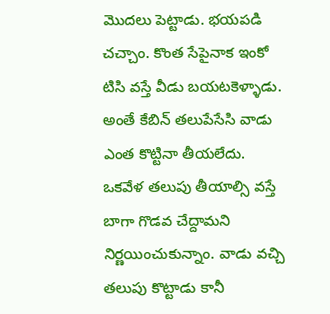మొదలు పెట్టాడు. భయపడి చచ్చాం. కొంత సేపైనాక ఇంకో టిసి వస్తే వీడు బయటకెళ్ళాడు. అంతే కేబిన్ తలుపేసేసి వాడు ఎంత కొట్టినా తీయలేదు. ఒకవేళ తలుపు తీయాల్సి వస్తే బాగా గొడవ చేద్దామని నిర్ణయించుకున్నాం. వాడు వచ్చి తలుపు కొట్టాడు కానీ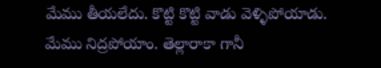మేము తీయలేదు. కొట్టి కొట్టి వాడు వెళ్ళిపోయాడు. మేము నిద్రపోయాం. తెల్లారాకా గానీ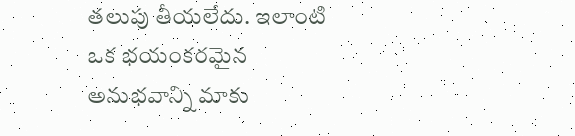తలుపు తీయలేదు. ఇలాంటి ఒక భయంకరమైన అనుభవాన్ని మాకు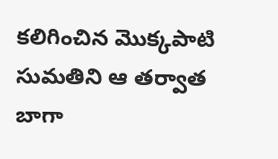కలిగించిన మొక్కపాటి సుమతిని ఆ తర్వాత బాగా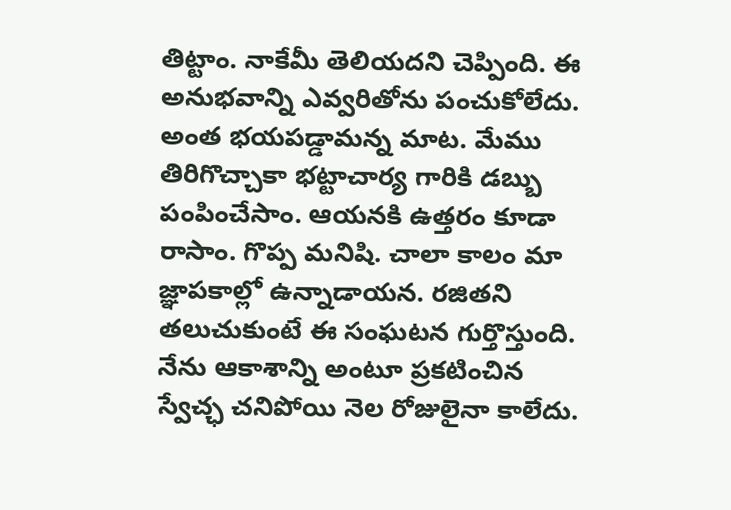తిట్టాం. నాకేమీ తెలియదని చెప్పింది. ఈ అనుభవాన్ని ఎవ్వరితోను పంచుకోలేదు. అంత భయపడ్డామన్న మాట. మేము తిరిగొచ్చాకా భట్టాచార్య గారికి డబ్బు పంపించేసాం. ఆయనకి ఉత్తరం కూడా రాసాం. గొప్ప మనిషి. చాలా కాలం మా జ్ఞాపకాల్లో ఉన్నాడాయన. రజితని తలుచుకుంటే ఈ సంఘటన గుర్తొస్తుంది.
నేను ఆకాశాన్ని అంటూ ప్రకటించిన స్వేచ్ఛ చనిపోయి నెల రోజులైనా కాలేదు.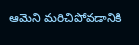ఆమెని మరిచిపోవడానికి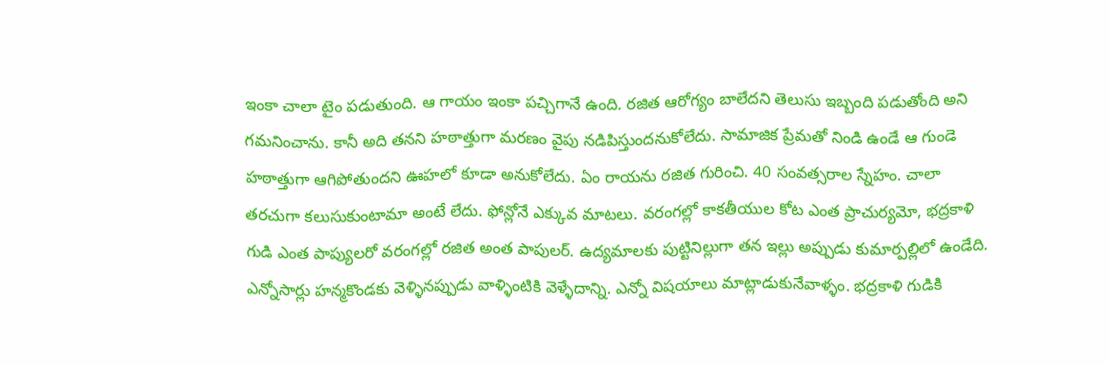ఇంకా చాలా టైం పడుతుంది. ఆ గాయం ఇంకా పచ్చిగానే ఉంది. రజిత ఆరోగ్యం బాలేదని తెలుసు ఇబ్బంది పడుతోంది అని గమనించాను. కానీ అది తనని హఠాత్తుగా మరణం వైపు నడిపిస్తుందనుకోలేదు. సామాజిక ప్రేమతో నిండి ఉండే ఆ గుండె హఠాత్తుగా ఆగిపోతుందని ఊహలో కూడా అనుకోలేదు. ఏం రాయను రజిత గురించి. 40 సంవత్సరాల స్నేహం. చాలా తరచుగా కలుసుకుంటామా అంటే లేదు. ఫోన్లోనే ఎక్కువ మాటలు. వరంగల్లో కాకతీయుల కోట ఎంత ప్రాచుర్యమో, భద్రకాళి గుడి ఎంత పాప్యులరో వరంగల్లో రజిత అంత పాపులర్. ఉద్యమాలకు పుట్టినిల్లుగా తన ఇల్లు అప్పుడు కుమార్పల్లిలో ఉండేది. ఎన్నోసార్లు హన్మకొండకు వెళ్ళినప్పుడు వాళ్ళింటికి వెళ్ళేదాన్ని. ఎన్నో విషయాలు మాట్లాడుకునేవాళ్ళం. భద్రకాళి గుడికి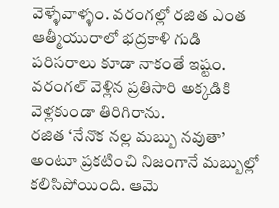వెళ్ళేవాళ్ళం. వరంగల్లో రజిత ఎంత ఆత్మీయురాలో భద్రకాళి గుడి పరిసరాలు కూడా నాకంతే ఇష్టం. వరంగల్ వెళ్లిన ప్రతిసారి అక్కడికి వెళ్లకుండా తిరిగిరాను.
రజిత ‘నేనొక నల్ల మబ్బు నవుతా’ అంటూ ప్రకటించి నిజంగానే మబ్బుల్లో కలిసిపోయింది. ఆమె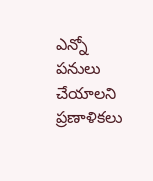ఎన్నో పనులు చేయాలని ప్రణాళికలు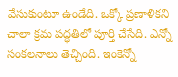వేసుకుంటూ ఉండేది. ఒక్కో ప్రణాళికని చాలా క్రమ పద్ధతిలో పూర్తి చేసేది. ఎన్నో సంకలనాలు తెచ్చింది. ఇంకెన్నో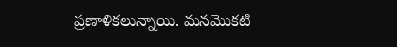ప్రణాళికలున్నాయి. మనమొకటి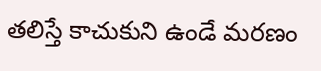తలిస్తే కాచుకుని ఉండే మరణం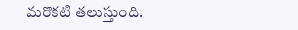మరొకటి తలుస్తుంది.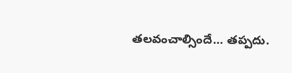తలవంచాల్సిందే… తప్పదు.